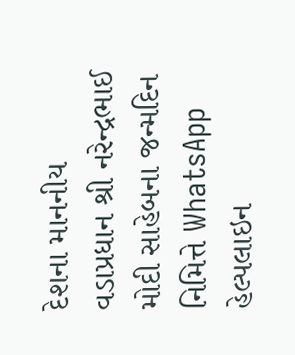દેશના માનનીય વડાપ્રધાન શ્રી નરેન્દ્રભાઈ મોદી સાહેબના જન્મદિન નિમિત્તે WhatsApp હેલ્પલાઇન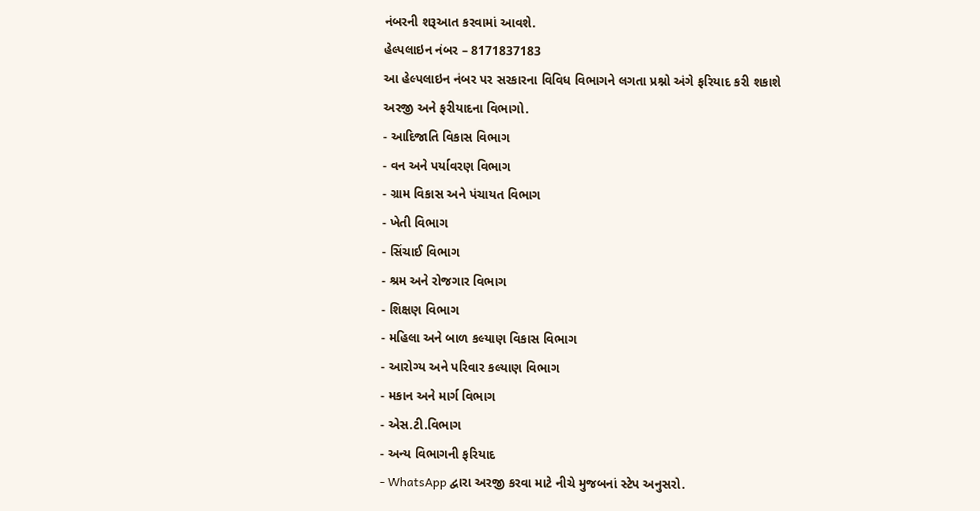નંબરની શરૂઆત કરવામાં આવશે.
હેલ્પલાઇન નંબર – 8171837183
આ હેલ્પલાઇન નંબર પર સરકારના વિવિધ વિભાગને લગતા પ્રશ્નો અંગે ફરિયાદ કરી શકાશે
અરજી અને ફરીયાદના વિભાગો.
- આદિજાતિ વિકાસ વિભાગ
- વન અને પર્યાવરણ વિભાગ
- ગ્રામ વિકાસ અને પંચાયત વિભાગ
- ખેતી વિભાગ
- સિંચાઈ વિભાગ
- શ્રમ અને રોજગાર વિભાગ
- શિક્ષણ વિભાગ
- મહિલા અને બાળ કલ્યાણ વિકાસ વિભાગ
- આરોગ્ય અને પરિવાર કલ્યાણ વિભાગ
- મકાન અને માર્ગ વિભાગ
- એસ.ટી.વિભાગ
- અન્ય વિભાગની ફરિયાદ
- WhatsApp દ્વારા અરજી કરવા માટે નીચે મુજબનાં સ્ટેપ અનુસરો.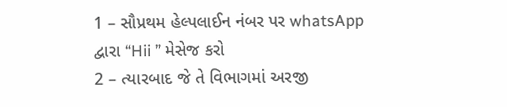1 – સૌપ્રથમ હેલ્પલાઈન નંબર પર whatsApp દ્વારા “Hii ” મેસેજ કરો
2 – ત્યારબાદ જે તે વિભાગમાં અરજી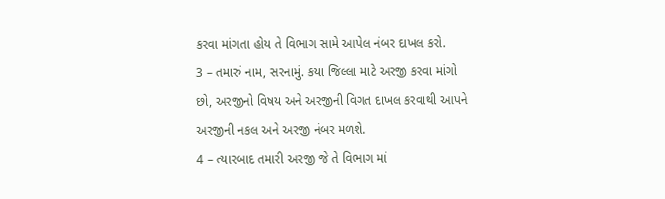કરવા માંગતા હોય તે વિભાગ સામે આપેલ નંબર દાખલ કરો.
3 – તમારું નામ, સરનામું. કયા જિલ્લા માટે અરજી કરવા માંગો છો, અરજીનો વિષય અને અરજીની વિગત દાખલ કરવાથી આપને અરજીની નકલ અને અરજી નંબર મળશે.
4 – ત્યારબાદ તમારી અરજી જે તે વિભાગ માં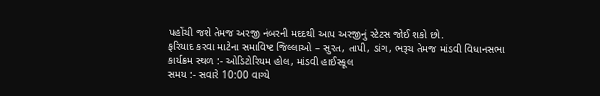પહોંચી જશે તેમજ અરજી નંબરની મદદથી આપ અરજીનું સ્ટેટસ જોઈ શકો છો.
ફરિયાદ કરવા માટેના સમાવિષ્ટ જિલ્લાઓ – સુરત, તાપી, ડાંગ, ભરૂચ તેમજ માંડવી વિધાનસભા
કાર્યક્રમ સ્થળ :- ઓડિટોરિયમ હોલ, માંડવી હાઈસ્કૂલ
સમય :- સવારે 10:00 વાગ્યે